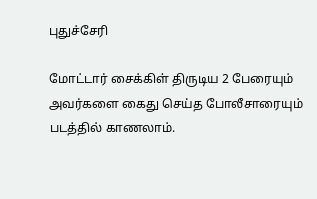புதுச்சேரி

மோட்டார் சைக்கிள் திருடிய 2 பேரையும் அவர்களை கைது செய்த போலீசாரையும் படத்தில் காணலாம்.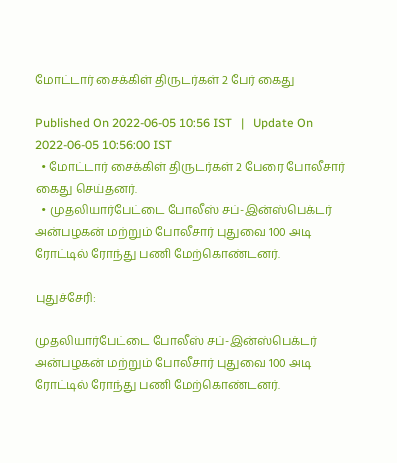மோட்டார் சைக்கிள் திருடர்கள் 2 பேர் கைது

Published On 2022-06-05 10:56 IST   |   Update On 2022-06-05 10:56:00 IST
  • மோட்டார் சைக்கிள் திருடர்கள் 2 பேரை போலீசார் கைது செய்தனர்.
  • முதலியார்பேட்டை போலீஸ் சப்-இன்ஸ்பெக்டர் அன்பழகன் மற்றும் போலீசார் புதுவை 100 அடி ரோட்டில் ரோந்து பணி மேற்கொண்டனர்.

புதுச்சேரி:

முதலியார்பேட்டை போலீஸ் சப்-இன்ஸ்பெக்டர் அன்பழகன் மற்றும் போலீசார் புதுவை 100 அடி ரோட்டில் ரோந்து பணி மேற்கொண்டனர்.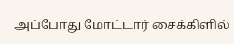அப்போது மோட்டார் சைக்கிளில்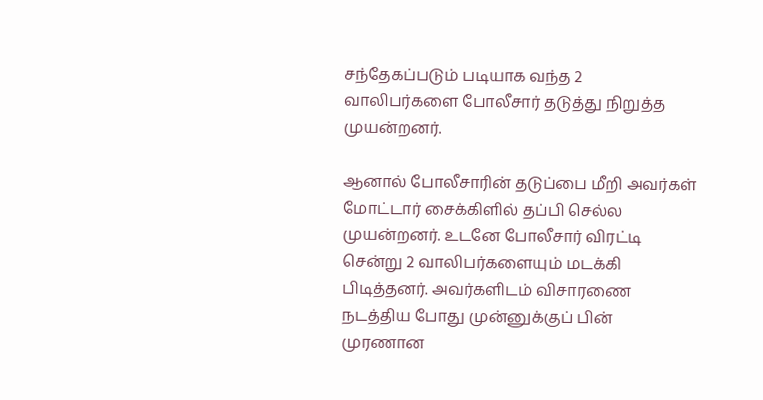சந்தேகப்படும் படியாக வந்த 2 வாலிபர்களை போலீசார் தடுத்து நிறுத்த முயன்றனர்.

ஆனால் போலீசாரின் தடுப்பை மீறி அவர்கள் மோட்டார் சைக்கிளில் தப்பி செல்ல முயன்றனர். உடனே போலீசார் விரட்டி சென்று 2 வாலிபர்களையும் மடக்கி பிடித்தனர். அவர்களிடம் விசாரணை நடத்திய போது முன்னுக்குப் பின் முரணான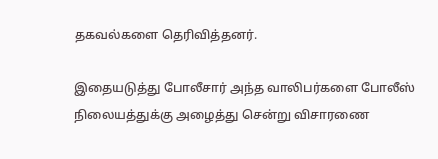தகவல்களை தெரிவித்தனர்.

இதையடுத்து போலீசார் அந்த வாலிபர்களை போலீஸ் நிலையத்துக்கு அழைத்து சென்று விசாரணை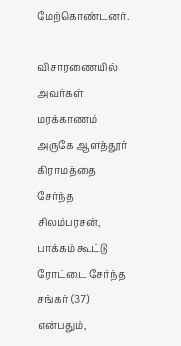மேற்கொண்டனர்.

விசாரணையில் அவர்கள் மரக்காணம் அருகே ஆளத்தூர் கிராமத்தை சேர்ந்த சிலம்பரசன், பாக்கம் கூட்டு ரோட்டை சேர்ந்த சங்கர் (37) என்பதும்,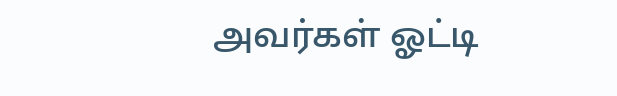அவர்கள் ஓட்டி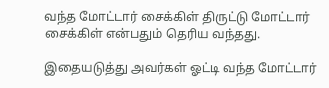வந்த மோட்டார் சைக்கிள் திருட்டு மோட்டார் சைக்கிள் என்பதும் தெரிய வந்தது.

இதையடுத்து அவர்கள் ஓட்டி வந்த மோட்டார்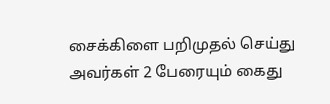சைக்கிளை பறிமுதல் செய்து அவர்கள் 2 பேரையும் கைது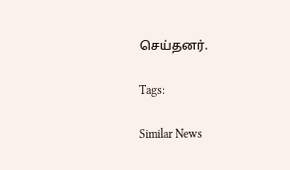செய்தனர்.

Tags:

Similar News